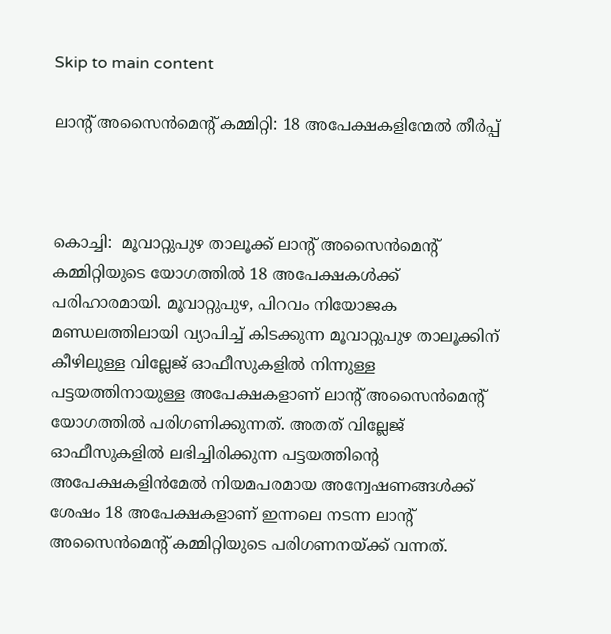Skip to main content

ലാന്റ് അസൈന്‍മെന്റ് കമ്മിറ്റി: 18 അപേക്ഷകളിന്മേല്‍ തീര്‍പ്പ്



കൊച്ചി:  മൂവാറ്റുപുഴ താലൂക്ക് ലാന്റ് അസൈന്‍മെന്റ് കമ്മിറ്റിയുടെ യോഗത്തില്‍ 18 അപേക്ഷകള്‍ക്ക് പരിഹാരമായി. മൂവാറ്റുപുഴ, പിറവം നിയോജക മണ്ഡലത്തിലായി വ്യാപിച്ച് കിടക്കുന്ന മൂവാറ്റുപുഴ താലൂക്കിന് കീഴിലുള്ള വില്ലേജ് ഓഫീസുകളില്‍ നിന്നുള്ള പട്ടയത്തിനായുള്ള അപേക്ഷകളാണ് ലാന്റ് അസൈന്‍മെന്റ് യോഗത്തില്‍ പരിഗണിക്കുന്നത്. അതത് വില്ലേജ് ഓഫീസുകളില്‍ ലഭിച്ചിരിക്കുന്ന പട്ടയത്തിന്റെ അപേക്ഷകളിന്‍മേല്‍ നിയമപരമായ അന്വേഷണങ്ങള്‍ക്ക് ശേഷം 18 അപേക്ഷകളാണ് ഇന്നലെ നടന്ന ലാന്റ് അസൈന്‍മെന്റ് കമ്മിറ്റിയുടെ പരിഗണനയ്ക്ക് വന്നത്.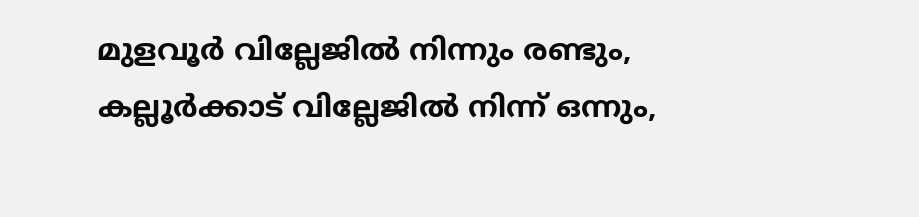മുളവൂര്‍ വില്ലേജില്‍ നിന്നും രണ്ടും, കല്ലൂര്‍ക്കാട് വില്ലേജില്‍ നിന്ന് ഒന്നും,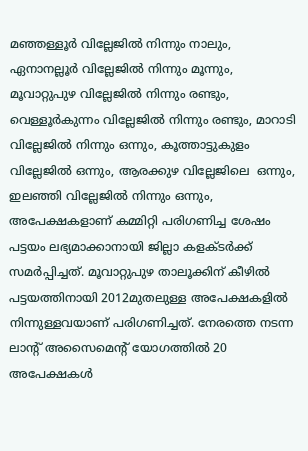മഞ്ഞള്ളൂര്‍ വില്ലേജില്‍ നിന്നും നാലും, ഏനാനല്ലൂര്‍ വില്ലേജില്‍ നിന്നും മൂന്നും, മൂവാറ്റുപുഴ വില്ലേജില്‍ നിന്നും രണ്ടും, വെള്ളൂര്‍കുന്നം വില്ലേജില്‍ നിന്നും രണ്ടും, മാറാടി വില്ലേജില്‍ നിന്നും ഒന്നും, കൂത്താട്ടുകുളം വില്ലേജില്‍ ഒന്നും, ആരക്കുഴ വില്ലേജിലെ  ഒന്നും, ഇലഞ്ഞി വില്ലേജില്‍ നിന്നും ഒന്നും, അപേക്ഷകളാണ് കമ്മിറ്റി പരിഗണിച്ച ശേഷം പട്ടയം ലഭ്യമാക്കാനായി ജില്ലാ കളക്ടര്‍ക്ക് സമര്‍പ്പിച്ചത്. മൂവാറ്റുപുഴ താലൂക്കിന് കീഴില്‍ പട്ടയത്തിനായി 2012മുതലുള്ള അപേക്ഷകളില്‍ നിന്നുള്ളവയാണ് പരിഗണിച്ചത്. നേരത്തെ നടന്ന ലാന്റ് അസൈമെന്റ് യോഗത്തില്‍ 20 അപേക്ഷകള്‍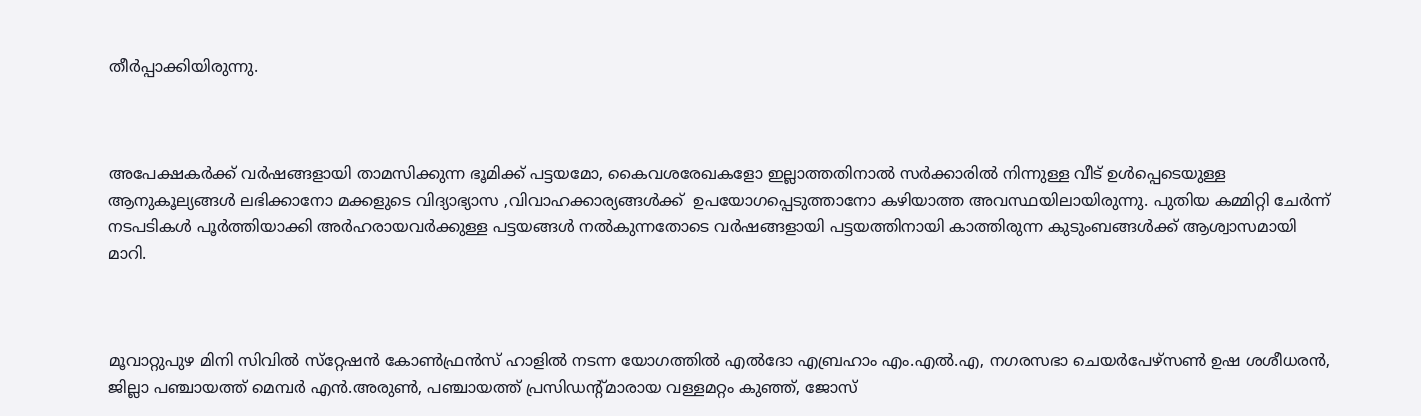തീര്‍പ്പാക്കിയിരുന്നു.



അപേക്ഷകര്‍ക്ക് വര്‍ഷങ്ങളായി താമസിക്കുന്ന ഭൂമിക്ക് പട്ടയമോ, കൈവശരേഖകളോ ഇല്ലാത്തതിനാല്‍ സര്‍ക്കാരില്‍ നിന്നുള്ള വീട് ഉള്‍പ്പെടെയുള്ള ആനുകൂല്യങ്ങള്‍ ലഭിക്കാനോ മക്കളുടെ വിദ്യാഭ്യാസ ,വിവാഹക്കാര്യങ്ങള്‍ക്ക്  ഉപയോഗപ്പെടുത്താനോ കഴിയാത്ത അവസ്ഥയിലായിരുന്നു. പുതിയ കമ്മിറ്റി ചേര്‍ന്ന് നടപടികള്‍ പൂര്‍ത്തിയാക്കി അര്‍ഹരായവര്‍ക്കുള്ള പട്ടയങ്ങള്‍ നല്‍കുന്നതോടെ വര്‍ഷങ്ങളായി പട്ടയത്തിനായി കാത്തിരുന്ന കുടുംബങ്ങള്‍ക്ക് ആശ്വാസമായി മാറി.



മൂവാറ്റുപുഴ മിനി സിവില്‍ സ്‌റ്റേഷന്‍ കോണ്‍ഫ്രന്‍സ് ഹാളില്‍ നടന്ന യോഗത്തില്‍ എല്‍ദോ എബ്രഹാം എം.എല്‍.എ, നഗരസഭാ ചെയര്‍പേഴ്‌സണ്‍ ഉഷ ശശീധരന്‍, ജില്ലാ പഞ്ചായത്ത് മെമ്പര്‍ എന്‍.അരുണ്‍, പഞ്ചായത്ത് പ്രസിഡന്റ്മാരായ വള്ളമറ്റം കുഞ്ഞ്, ജോസ്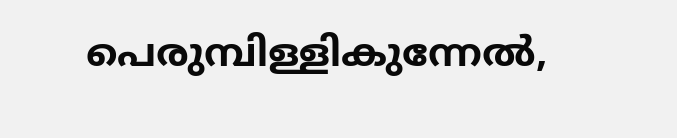പെരുമ്പിള്ളികുന്നേല്‍,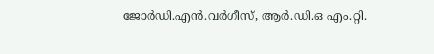ജോര്‍ഡി.എന്‍.വര്‍ഗീസ്, ആര്‍.ഡി.ഒ എം.റ്റി.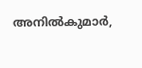അനില്‍കുമാര്‍,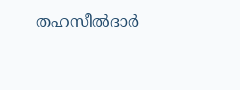തഹസീല്‍ദാര്‍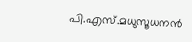പി.എസ്.മധുസൂധനന്‍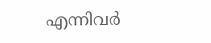എന്നിവര്‍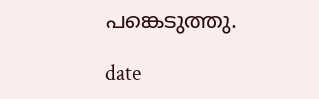പങ്കെടുത്തു.

date